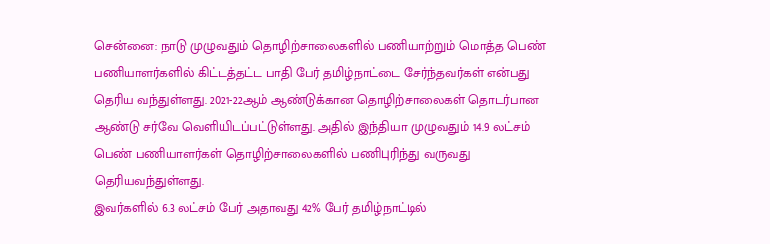சென்னை: நாடு முழுவதும் தொழிற்சாலைகளில் பணியாற்றும் மொத்த பெண் பணியாளர்களில் கிட்டத்தட்ட பாதி பேர் தமிழ்நாட்டை சேர்ந்தவர்கள் என்பது தெரிய வந்துள்ளது. 2021-22ஆம் ஆண்டுக்கான தொழிற்சாலைகள் தொடர்பான ஆண்டு சர்வே வெளியிடப்பட்டுள்ளது. அதில் இந்தியா முழுவதும் 14.9 லட்சம் பெண் பணியாளர்கள் தொழிற்சாலைகளில் பணிபுரிந்து வருவது தெரியவந்துள்ளது.
இவர்களில் 6.3 லட்சம் பேர் அதாவது 42% பேர் தமிழ்நாட்டில்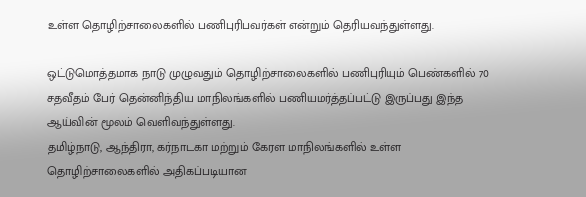உள்ள தொழிற்சாலைகளில் பணிபுரிபவர்கள் என்றும் தெரியவந்துள்ளது.

ஒட்டுமொத்தமாக நாடு முழுவதும் தொழிற்சாலைகளில் பணிபுரியும் பெண்களில் 70 சதவீதம் பேர் தென்னிந்திய மாநிலங்களில் பணியமர்த்தப்பட்டு இருப்பது இந்த ஆய்வின் மூலம் வெளிவந்துள்ளது.
தமிழ்நாடு, ஆந்திரா, கர்நாடகா மற்றும் கேரள மாநிலங்களில் உள்ள தொழிற்சாலைகளில் அதிகப்படியான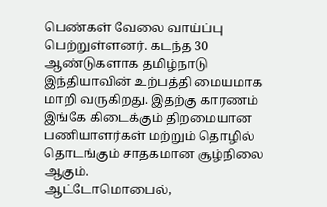பெண்கள் வேலை வாய்ப்பு பெற்றுள்ளனர். கடந்த 30 ஆண்டுகளாக தமிழ்நாடு இந்தியாவின் உற்பத்தி மையமாக மாறி வருகிறது. இதற்கு காரணம் இங்கே கிடைக்கும் திறமையான பணியாளர்கள் மற்றும் தொழில் தொடங்கும் சாதகமான சூழ்நிலை ஆகும்.
ஆட்டோமொபைல்,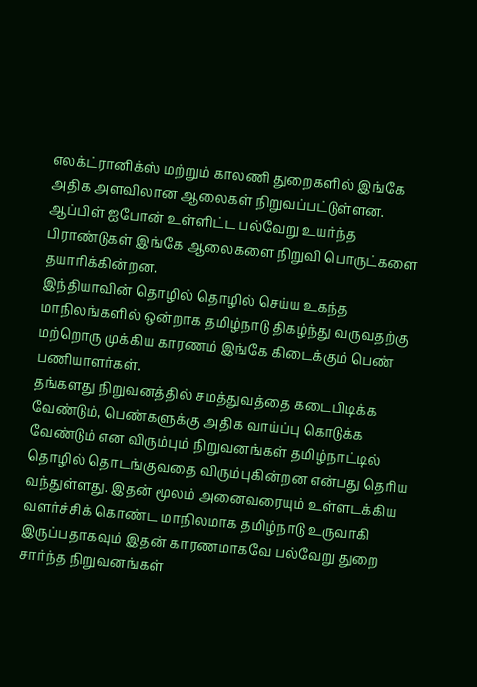எலக்ட்ரானிக்ஸ் மற்றும் காலணி துறைகளில் இங்கே அதிக அளவிலான ஆலைகள் நிறுவப்பட்டுள்ளன. ஆப்பிள் ஐபோன் உள்ளிட்ட பல்வேறு உயர்ந்த பிராண்டுகள் இங்கே ஆலைகளை நிறுவி பொருட்களை தயாரிக்கின்றன.
இந்தியாவின் தொழில் தொழில் செய்ய உகந்த மாநிலங்களில் ஒன்றாக தமிழ்நாடு திகழ்ந்து வருவதற்கு மற்றொரு முக்கிய காரணம் இங்கே கிடைக்கும் பெண் பணியாளர்கள்.
தங்களது நிறுவனத்தில் சமத்துவத்தை கடைபிடிக்க வேண்டும், பெண்களுக்கு அதிக வாய்ப்பு கொடுக்க வேண்டும் என விரும்பும் நிறுவனங்கள் தமிழ்நாட்டில் தொழில் தொடங்குவதை விரும்புகின்றன என்பது தெரிய வந்துள்ளது. இதன் மூலம் அனைவரையும் உள்ளடக்கிய வளர்ச்சிக் கொண்ட மாநிலமாக தமிழ்நாடு உருவாகி இருப்பதாகவும் இதன் காரணமாகவே பல்வேறு துறை சார்ந்த நிறுவனங்கள்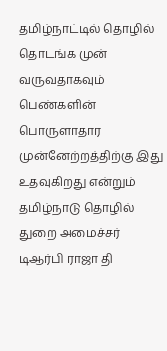தமிழ்நாட்டில் தொழில் தொடங்க முன் வருவதாகவும் பெண்களின் பொருளாதார முன்னேற்றத்திற்கு இது உதவுகிறது என்றும் தமிழ்நாடு தொழில் துறை அமைச்சர் டிஆர்பி ராஜா தி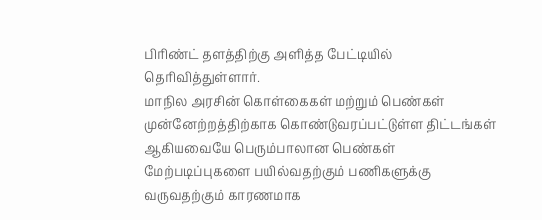பிரிண்ட் தளத்திற்கு அளித்த பேட்டியில் தெரிவித்துள்ளார்.
மாநில அரசின் கொள்கைகள் மற்றும் பெண்கள் முன்னேற்றத்திற்காக கொண்டுவரப்பட்டுள்ள திட்டங்கள் ஆகியவையே பெரும்பாலான பெண்கள் மேற்படிப்புகளை பயில்வதற்கும் பணிகளுக்கு வருவதற்கும் காரணமாக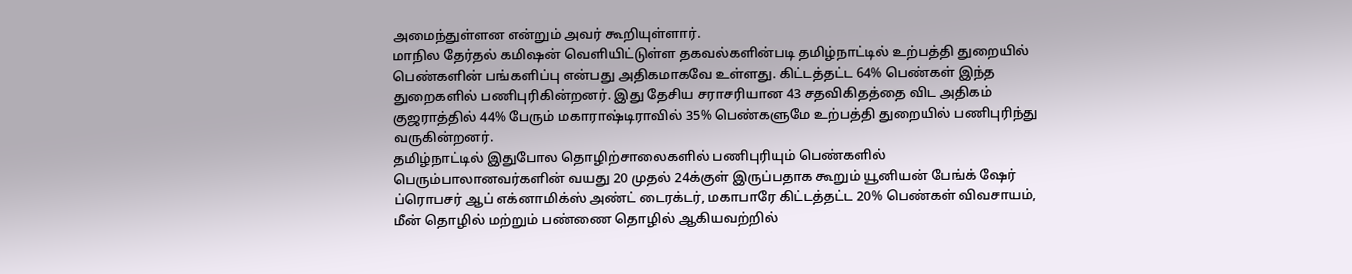அமைந்துள்ளன என்றும் அவர் கூறியுள்ளார்.
மாநில தேர்தல் கமிஷன் வெளியிட்டுள்ள தகவல்களின்படி தமிழ்நாட்டில் உற்பத்தி துறையில் பெண்களின் பங்களிப்பு என்பது அதிகமாகவே உள்ளது. கிட்டத்தட்ட 64% பெண்கள் இந்த துறைகளில் பணிபுரிகின்றனர். இது தேசிய சராசரியான 43 சதவிகிதத்தை விட அதிகம் குஜராத்தில் 44% பேரும் மகாராஷ்டிராவில் 35% பெண்களுமே உற்பத்தி துறையில் பணிபுரிந்து வருகின்றனர்.
தமிழ்நாட்டில் இதுபோல தொழிற்சாலைகளில் பணிபுரியும் பெண்களில் பெரும்பாலானவர்களின் வயது 20 முதல் 24க்குள் இருப்பதாக கூறும் யூனியன் பேங்க் ஷேர் ப்ரொபசர் ஆப் எக்னாமிக்ஸ் அண்ட் டைரக்டர், மகாபாரே கிட்டத்தட்ட 20% பெண்கள் விவசாயம், மீன் தொழில் மற்றும் பண்ணை தொழில் ஆகியவற்றில்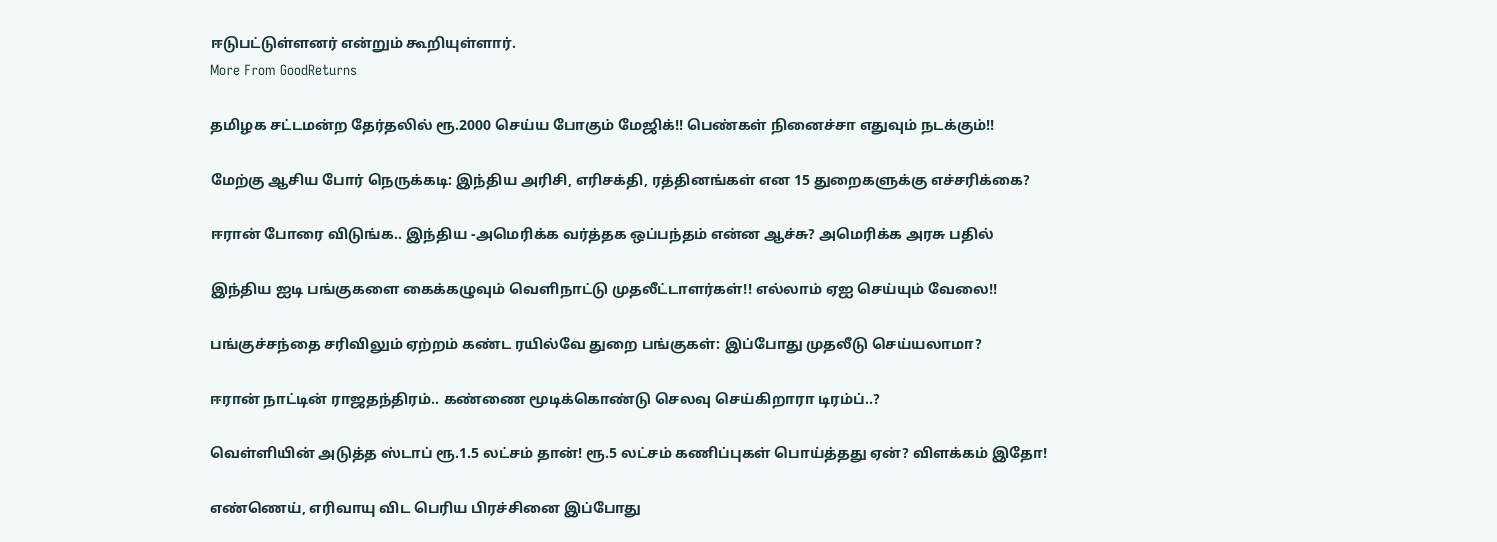ஈடுபட்டுள்ளனர் என்றும் கூறியுள்ளார்.
More From GoodReturns

தமிழக சட்டமன்ற தேர்தலில் ரூ.2000 செய்ய போகும் மேஜிக்!! பெண்கள் நினைச்சா எதுவும் நடக்கும்!!

மேற்கு ஆசிய போர் நெருக்கடி: இந்திய அரிசி, எரிசக்தி, ரத்தினங்கள் என 15 துறைகளுக்கு எச்சரிக்கை?

ஈரான் போரை விடுங்க.. இந்திய -அமெரிக்க வர்த்தக ஒப்பந்தம் என்ன ஆச்சு? அமெரிக்க அரசு பதில்

இந்திய ஐடி பங்குகளை கைக்கழுவும் வெளிநாட்டு முதலீட்டாளர்கள்!! எல்லாம் ஏஐ செய்யும் வேலை!!

பங்குச்சந்தை சரிவிலும் ஏற்றம் கண்ட ரயில்வே துறை பங்குகள்: இப்போது முதலீடு செய்யலாமா?

ஈரான் நாட்டின் ராஜதந்திரம்.. கண்ணை மூடிக்கொண்டு செலவு செய்கிறாரா டிரம்ப்..?

வெள்ளியின் அடுத்த ஸ்டாப் ரூ.1.5 லட்சம் தான்! ரூ.5 லட்சம் கணிப்புகள் பொய்த்தது ஏன்? விளக்கம் இதோ!

எண்ணெய், எரிவாயு விட பெரிய பிரச்சினை இப்போது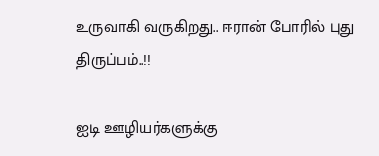உருவாகி வருகிறது.. ஈரான் போரில் புது திருப்பம்..!!

ஐடி ஊழியர்களுக்கு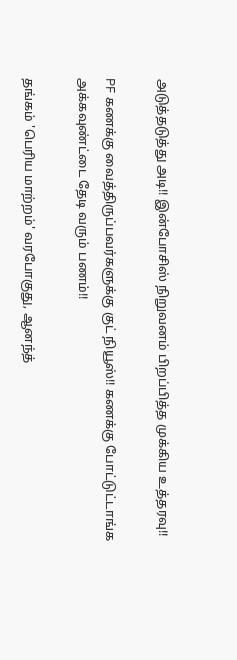அடுத்தடுத்து அடி!! இன்போசிஸ் நிறுவனம் பிறப்பித்த முக்கிய உத்தரவு!!

PF கணக்கு வைத்திருப்பவர்களுக்கு குட் நியூஸ்!! கணக்கு போட்டுட்டாங்க அக்கவுண்ட்டை தேடி வரும் பணம்!!

தங்கம் 'பெரிய மாற்றம்' வரபோகுது, ஆனந்த்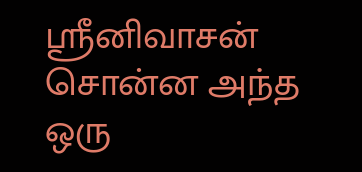ஸ்ரீனிவாசன் சொன்ன அந்த ஒரு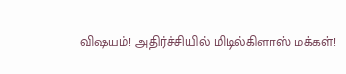விஷயம்! அதிர்ச்சியில் மிடில்கிளாஸ் மக்கள்!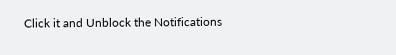Click it and Unblock the Notifications